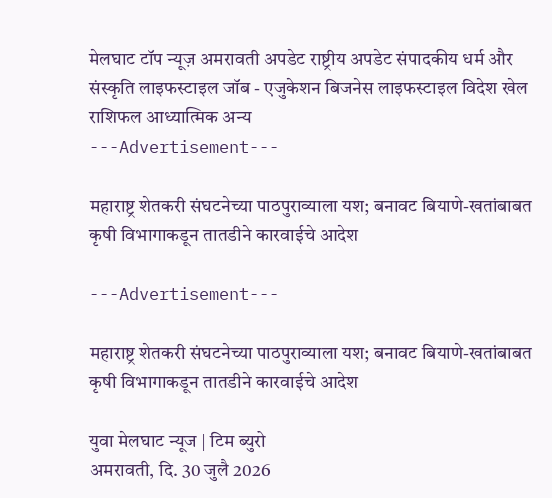मेलघाट टॉप न्यूज़ अमरावती अपडेट राष्ट्रीय अपडेट संपादकीय धर्म और संस्कृति लाइफस्टाइल जॉब - एजुकेशन बिजनेस लाइफस्टाइल विदेश खेल राशिफल आध्यात्मिक अन्य
---Advertisement---

महाराष्ट्र शेतकरी संघटनेच्या पाठपुराव्याला यश; बनावट बियाणे-खतांबाबत कृषी विभागाकडून तातडीने कारवाईचे आदेश

---Advertisement---

महाराष्ट्र शेतकरी संघटनेच्या पाठपुराव्याला यश; बनावट बियाणे-खतांबाबत कृषी विभागाकडून तातडीने कारवाईचे आदेश

युवा मेलघाट न्यूज | टिम ब्युरो
अमरावती, दि. 30 जुलै 2026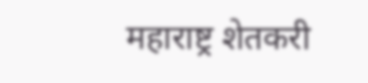महाराष्ट्र शेतकरी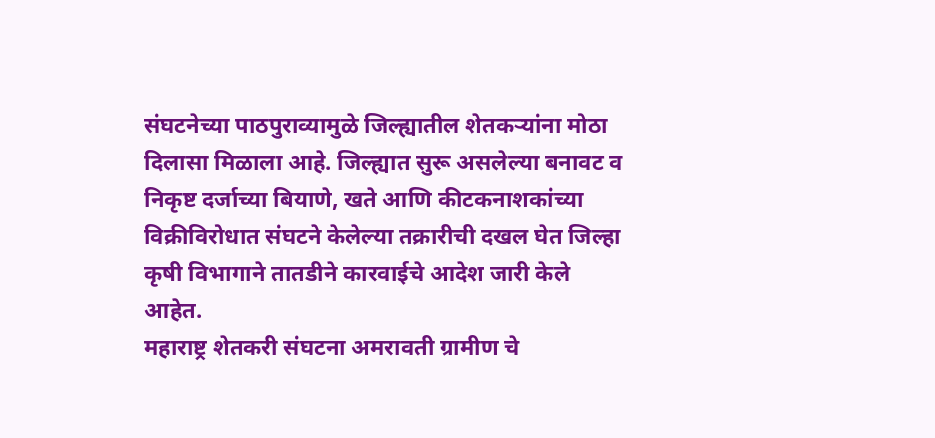संघटनेच्या पाठपुराव्यामुळे जिल्ह्यातील शेतकऱ्यांना मोठा दिलासा मिळाला आहे. जिल्ह्यात सुरू असलेल्या बनावट व निकृष्ट दर्जाच्या बियाणे, खते आणि कीटकनाशकांच्या विक्रीविरोधात संघटने केलेल्या तक्रारीची दखल घेत जिल्हा कृषी विभागाने तातडीने कारवाईचे आदेश जारी केले आहेत.
महाराष्ट्र शेतकरी संघटना अमरावती ग्रामीण चे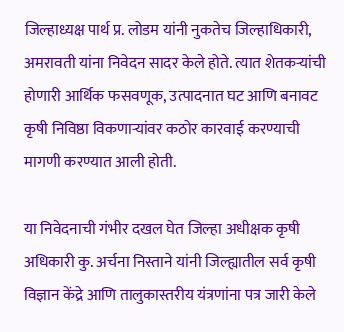जिल्हाध्यक्ष पार्थ प्र. लोडम यांनी नुकतेच जिल्हाधिकारी, अमरावती यांना निवेदन सादर केले होते. त्यात शेतकऱ्यांची होणारी आर्थिक फसवणूक, उत्पादनात घट आणि बनावट कृषी निविष्ठा विकणाऱ्यांवर कठोर कारवाई करण्याची मागणी करण्यात आली होती.

या निवेदनाची गंभीर दखल घेत जिल्हा अधीक्षक कृषी अधिकारी कु. अर्चना निस्ताने यांनी जिल्ह्यातील सर्व कृषी विज्ञान केंद्रे आणि तालुकास्तरीय यंत्रणांना पत्र जारी केले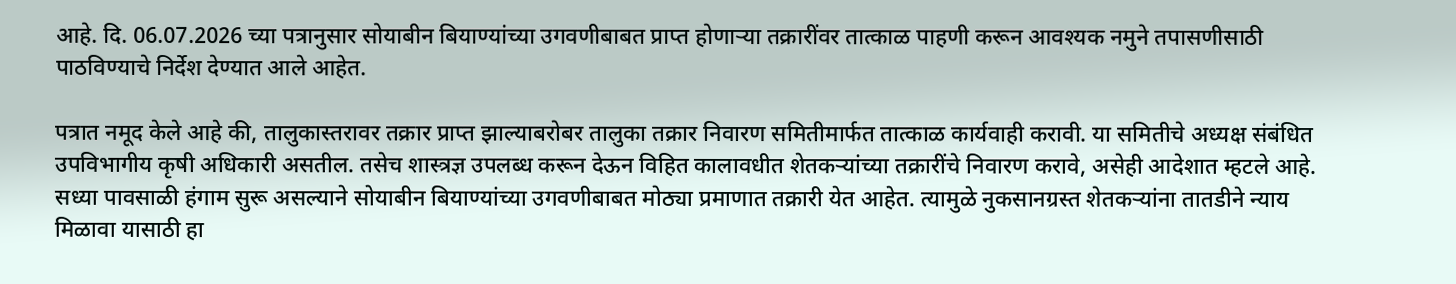आहे. दि. 06.07.2026 च्या पत्रानुसार सोयाबीन बियाण्यांच्या उगवणीबाबत प्राप्त होणाऱ्या तक्रारींवर तात्काळ पाहणी करून आवश्यक नमुने तपासणीसाठी पाठविण्याचे निर्देश देण्यात आले आहेत.

पत्रात नमूद केले आहे की, तालुकास्तरावर तक्रार प्राप्त झाल्याबरोबर तालुका तक्रार निवारण समितीमार्फत तात्काळ कार्यवाही करावी. या समितीचे अध्यक्ष संबंधित उपविभागीय कृषी अधिकारी असतील. तसेच शास्त्रज्ञ उपलब्ध करून देऊन विहित कालावधीत शेतकऱ्यांच्या तक्रारींचे निवारण करावे, असेही आदेशात म्हटले आहे.
सध्या पावसाळी हंगाम सुरू असल्याने सोयाबीन बियाण्यांच्या उगवणीबाबत मोठ्या प्रमाणात तक्रारी येत आहेत. त्यामुळे नुकसानग्रस्त शेतकऱ्यांना तातडीने न्याय मिळावा यासाठी हा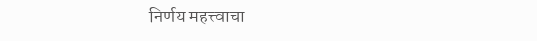निर्णय महत्त्वाचा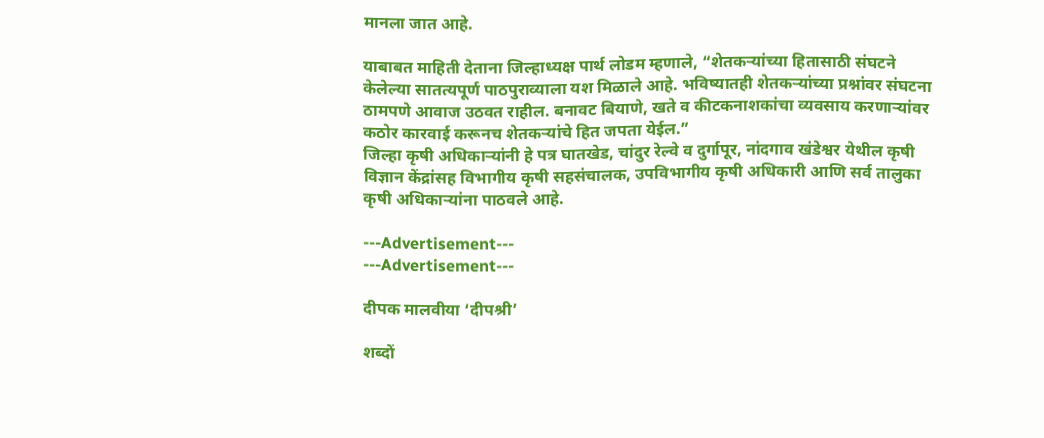मानला जात आहे.

याबाबत माहिती देताना जिल्हाध्यक्ष पार्थ लोडम म्हणाले, “शेतकऱ्यांच्या हितासाठी संघटने केलेल्या सातत्यपूर्ण पाठपुराव्याला यश मिळाले आहे. भविष्यातही शेतकऱ्यांच्या प्रश्नांवर संघटना ठामपणे आवाज उठवत राहील. बनावट बियाणे, खते व कीटकनाशकांचा व्यवसाय करणाऱ्यांवर कठोर कारवाई करूनच शेतकऱ्यांचे हित जपता येईल.”
जिल्हा कृषी अधिकाऱ्यांनी हे पत्र घातखेड, चांदुर रेल्वे व दुर्गापूर, नांदगाव खंडेश्वर येथील कृषी विज्ञान केंद्रांसह विभागीय कृषी सहसंचालक, उपविभागीय कृषी अधिकारी आणि सर्व तालुका कृषी अधिकाऱ्यांना पाठवले आहे.

---Advertisement---
---Advertisement---

दीपक मालवीया ‘दीपश्री’

शब्दों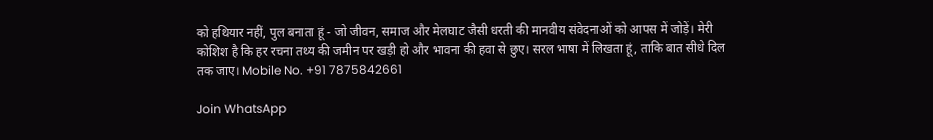को हथियार नहीं, पुल बनाता हूं - जो जीवन, समाज और मेलघाट जैसी धरती की मानवीय संवेदनाओं को आपस में जोड़ें। मेरी कोशिश है कि हर रचना तथ्य की जमीन पर खड़ी हो और भावना की हवा से छुए। सरल भाषा में लिखता हूं, ताकि बात सीधे दिल तक जाए। Mobile No. +91 7875842661

Join WhatsApp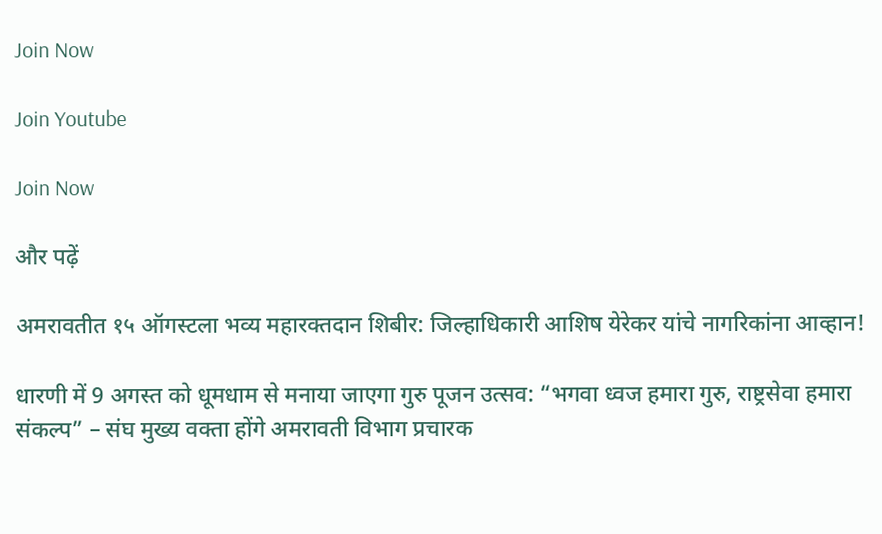Join Now

Join Youtube

Join Now

और पढ़ें

अमरावतीत १५ ऑगस्टला भव्य महारक्तदान शिबीर: जिल्हाधिकारी आशिष येरेकर यांचे नागरिकांना आव्हान!

धारणी में 9 अगस्त को धूमधाम से मनाया जाएगा गुरु पूजन उत्सव: “भगवा ध्वज हमारा गुरु, राष्ट्रसेवा हमारा संकल्प” – संघ मुख्य वक्ता होंगे अमरावती विभाग प्रचारक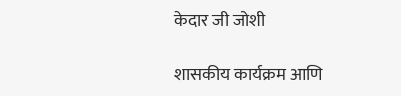केदार जी जोशी

शासकीय कार्यक्रम आणि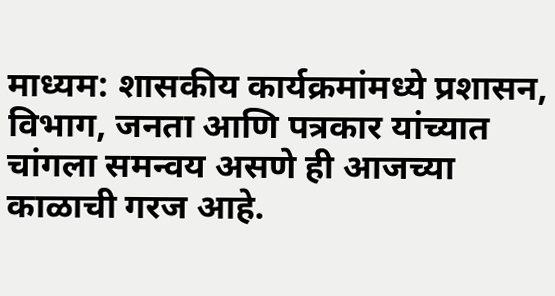माध्यम: शासकीय कार्यक्रमांमध्ये प्रशासन, विभाग, जनता आणि पत्रकार यांच्यात चांगला समन्वय असणे ही आजच्या काळाची गरज आहे.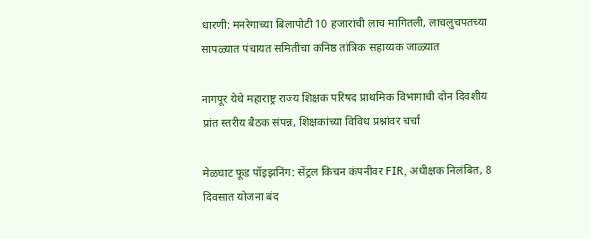धारणी: मनरेगाच्या बिलापोटी 10 हजारांची लाच मागितली, लाचलुचपतच्या सापळ्यात पंचायत समितीचा कनिष्ठ तांत्रिक सहाय्यक जाळ्यात

नागपूर येथे महाराष्ट्र राज्य शिक्षक परिषद प्राथमिक विभागाची दोन दिवशीय प्रांत स्तरीय बैठक संपन्न, शिक्षकांच्या विविध प्रश्नांवर चर्चा

मेळघाट फूड पॉइझनिंग: सेंट्रल किचन कंपनीवर FIR, अधीक्षक निलंबित, 8 दिवसात योजना बंद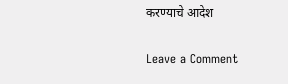करण्याचे आदेश

Leave a Comment